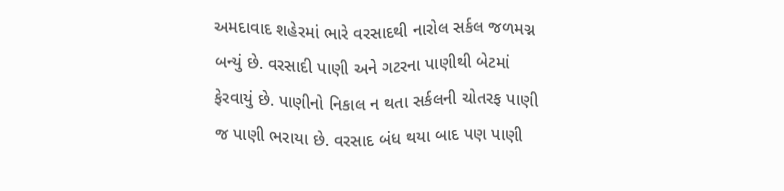અમદાવાદ શહેરમાં ભારે વરસાદથી નારોલ સર્કલ જળમગ્ન બન્યું છે. વરસાદી પાણી અને ગટરના પાણીથી બેટમાં ફેરવાયું છે. પાણીનો નિકાલ ન થતા સર્કલની ચોતરફ પાણી જ પાણી ભરાયા છે. વરસાદ બંધ થયા બાદ પણ પાણી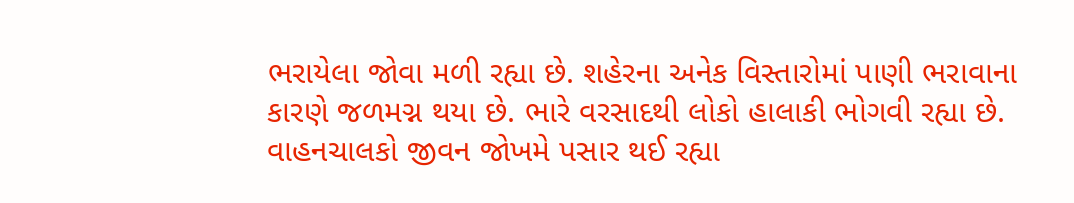ભરાયેલા જોવા મળી રહ્યા છે. શહેરના અનેક વિસ્તારોમાં પાણી ભરાવાના કારણે જળમગ્ન થયા છે. ભારે વરસાદથી લોકો હાલાકી ભોગવી રહ્યા છે.
વાહનચાલકો જીવન જોખમે પસાર થઈ રહ્યા